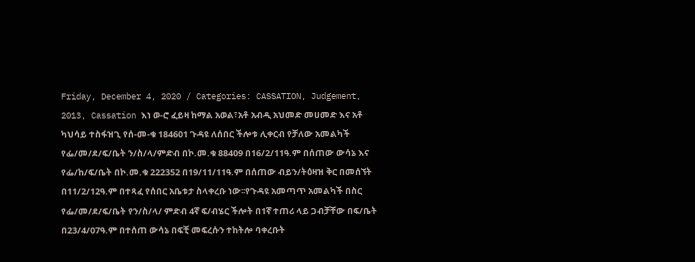Friday, December 4, 2020 / Categories: CASSATION, Judgement, 2013, Cassation እነ ወ-ሮ ፈይዛ ከማል አወል፣አቶ አብዲ አህመድ መሀመድ እና አቶ ካህሳይ ተስፋዝጊ የሰ-መ-ቁ 184601 ጉዳዩ ለሰበር ችሎቱ ሊቀርብ የቻለው አመልካች የፌ/መ/ደ/ፍ/ቤት ን/ስ/ላ/ምድብ በኮ.መ.ቁ 88409 በ16/2/11ዓ.ም በሰጠው ውሳኔ እና የፌ/ከ/ፍ/ቤት በኮ.መ.ቁ 222352 በ19/11/11ዓ.ም በሰጠው ብይን/ትዕዛዝ ቅር በመሰኘት በ11/2/12ዓ.ም በተጻፈ የሰበር አቤቱታ ስላቀረቡ ነው፡፡የጉዳዩ አመጣጥ አመልካች በስር የፌ/መ/ደ/ፍ/ቤት የን/ስ/ላ/ ምድብ 4ኛ ፍ/ብሄር ችሎት በ1ኛ ተጠሪ ላይ ጋብቻቸው በፍ/ቤት በ23/4/07ዓ.ም በተሰጠ ውሳኔ በፍቺ መፍረሱን ተከትሎ ባቀረቡት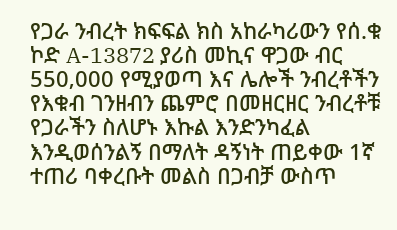የጋራ ንብረት ክፍፍል ክስ አከራካሪውን የሰ.ቁ ኮድ A-13872 ያሪስ መኪና ዋጋው ብር 550‚000 የሚያወጣ እና ሌሎች ንብረቶችን የእቁብ ገንዘብን ጨምሮ በመዘርዘር ንብረቶቹ የጋራችን ስለሆኑ እኩል እንድንካፈል እንዲወሰንልኝ በማለት ዳኝነት ጠይቀው 1ኛ ተጠሪ ባቀረቡት መልስ በጋብቻ ውስጥ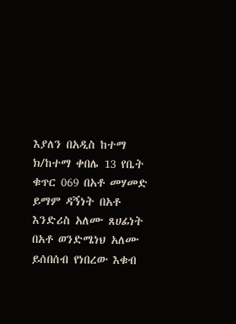እያለን በአዲስ ከተማ ክ/ከተማ ቀበሌ 13 የቤት ቁጥር 069 በአቶ መሃመድ ይማም ዳኝነት በአቶ እንድሪስ አለሙ ጸሀፊነት በአቶ ወንድሜነህ አለሙ ይሰበሰብ የነበረው እቁብ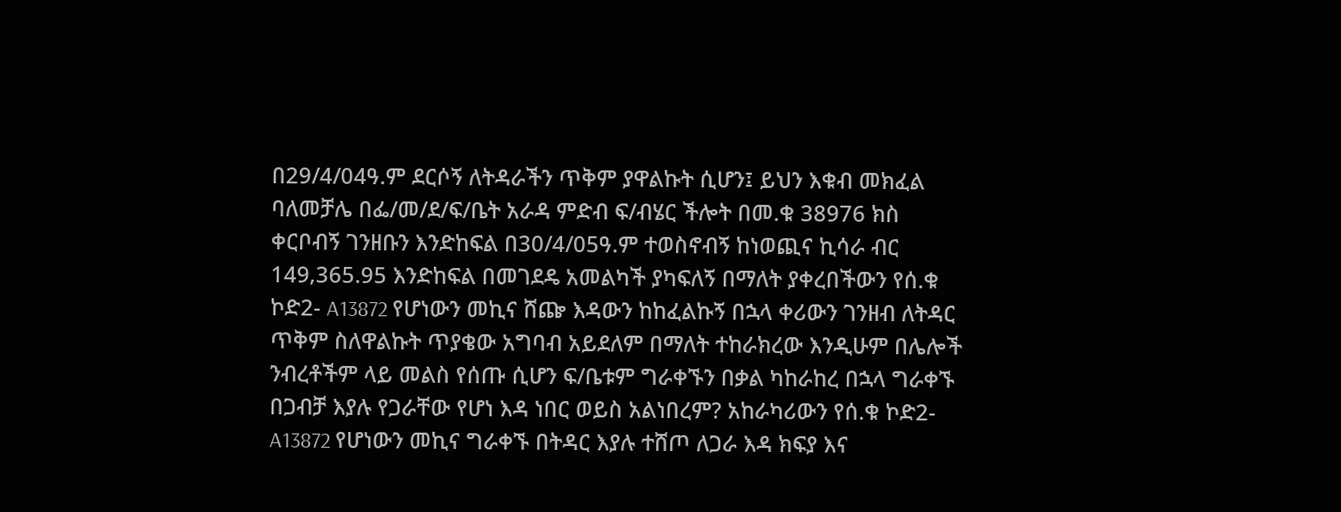በ29/4/04ዓ.ም ደርሶኝ ለትዳራችን ጥቅም ያዋልኩት ሲሆን፤ ይህን እቁብ መክፈል ባለመቻሌ በፌ/መ/ደ/ፍ/ቤት አራዳ ምድብ ፍ/ብሄር ችሎት በመ.ቁ 38976 ክስ ቀርቦብኝ ገንዘቡን እንድከፍል በ30/4/05ዓ.ም ተወስኖብኝ ከነወጪና ኪሳራ ብር 149‚365.95 እንድከፍል በመገደዴ አመልካች ያካፍለኝ በማለት ያቀረበችውን የሰ.ቁ ኮድ2- A13872 የሆነውን መኪና ሸጬ እዳውን ከከፈልኩኝ በኋላ ቀሪውን ገንዘብ ለትዳር ጥቅም ስለዋልኩት ጥያቄው አግባብ አይደለም በማለት ተከራክረው እንዲሁም በሌሎች ንብረቶችም ላይ መልስ የሰጡ ሲሆን ፍ/ቤቱም ግራቀኙን በቃል ካከራከረ በኋላ ግራቀኙ በጋብቻ እያሉ የጋራቸው የሆነ እዳ ነበር ወይስ አልነበረም? አከራካሪውን የሰ.ቁ ኮድ2- A13872 የሆነውን መኪና ግራቀኙ በትዳር እያሉ ተሸጦ ለጋራ እዳ ክፍያ እና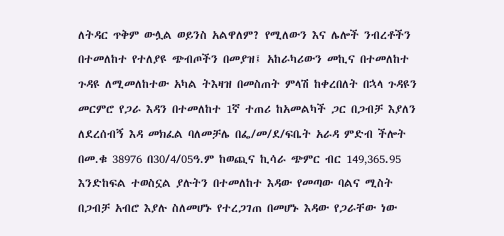ለትዳር ጥቅም ውሏል ወይንስ አልዋለም? የሚለውን እና ሌሎች ንብረቶችን በተመለከተ የተለያዩ ጭብጦችን በመያዝ፤ አከራካሪውን መኪና በተመለከተ ጉዳዩ ለሚመለከተው አካል ትእዛዝ በመስጠት ምላሽ ከቀረበለት በኋላ ጉዳዩን መርምሮ የጋራ እዳን በተመለከተ 1ኛ ተጠሪ ከአመልካች ጋር በጋብቻ እያለን ለደረሰብኝ እዳ መክፈል ባለመቻሌ በፌ/መ/ደ/ፍቤት አራዳ ምድብ ችሎት በመ.ቁ 38976 በ30/4/05ዓ.ም ከወጪና ኪሳራ ጭምር ብር 149‚365.95 እንድከፍል ተወስኗል ያሉትን በተመለከተ እዳው የመጣው ባልና ሚስት በጋብቻ አብሮ እያሉ ስለመሆኑ የተረጋገጠ በመሆኑ እዳው የጋራቸው ነው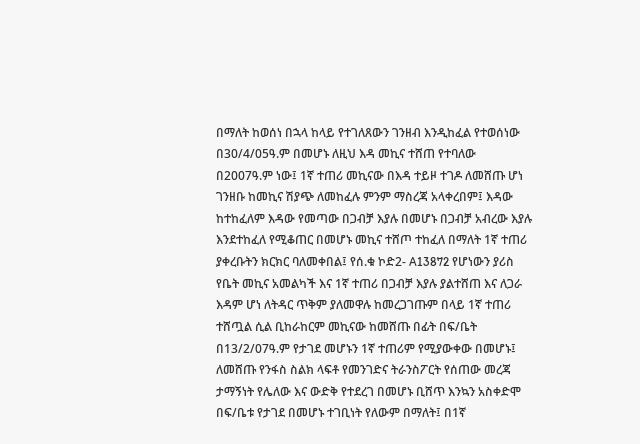በማለት ከወሰነ በኋላ ከላይ የተገለጸውን ገንዘብ እንዲከፈል የተወሰነው በ30/4/05ዓ.ም በመሆኑ ለዚህ እዳ መኪና ተሸጠ የተባለው በ2007ዓ.ም ነው፤ 1ኛ ተጠሪ መኪናው በእዳ ተይዞ ተገዶ ለመሸጡ ሆነ ገንዘቡ ከመኪና ሽያጭ ለመከፈሉ ምንም ማስረጃ አላቀረበም፤ እዳው ከተከፈለም እዳው የመጣው በጋብቻ እያሉ በመሆኑ በጋብቻ አብረው እያሉ እንደተከፈለ የሚቆጠር በመሆኑ መኪና ተሸጦ ተከፈለ በማለት 1ኛ ተጠሪ ያቀረቡትን ክርክር ባለመቀበል፤ የሰ.ቁ ኮድ2- A13872 የሆነውን ያሪስ የቤት መኪና አመልካች እና 1ኛ ተጠሪ በጋብቻ እያሉ ያልተሸጠ እና ለጋራ እዳም ሆነ ለትዳር ጥቅም ያለመዋሉ ከመረጋገጡም በላይ 1ኛ ተጠሪ ተሸጧል ሲል ቢከራከርም መኪናው ከመሸጡ በፊት በፍ/ቤት በ13/2/07ዓ.ም የታገደ መሆኑን 1ኛ ተጠሪም የሚያውቀው በመሆኑ፤ ለመሸጡ የንፋስ ስልክ ላፍቶ የመንገድና ትራንስፖርት የሰጠው መረጃ ታማኝነት የሌለው እና ውድቅ የተደረገ በመሆኑ ቢሸጥ እንኳን አስቀድሞ በፍ/ቤቱ የታገደ በመሆኑ ተገቢነት የለውም በማለት፤ በ1ኛ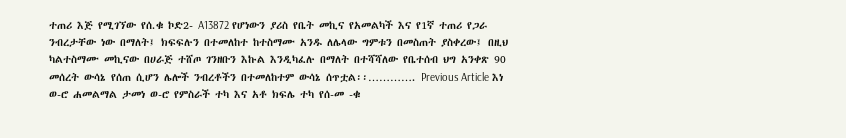ተጠሪ እጅ የሚገኘው የሰ.ቁ ኮድ2- A13872 የሆነውን ያሪስ የቤት መኪና የአመልካች እና የ1ኛ ተጠሪ የጋራ ንብረታቸው ነው በማለት፤ ክፍፍሉን በተመለከተ ከተስማሙ አንዱ ለሌላው ግምቱን በመስጠት ያስቀረው፤ በዚህ ካልተስማሙ መኪናው በሀራጅ ተሸጦ ገንዘቡን እኩል እንዲካፈሉ በማለት በተሻሻለው የቤተሰብ ህግ አንቀጽ 90 መሰረት ውሳኔ የሰጠ ሲሆን ሌሎች ንብረቶችን በተመለከተም ውሳኔ ሰጥቷል፡፡…………. Previous Article እነ ወ-ሮ ሐመልማል ታመነ ወ-ሮ የምስራች ተካ እና አቶ ክፍሌ ተካ የሰ-መ -ቁ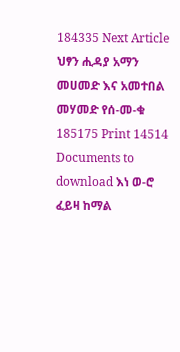184335 Next Article ህፃን ሒዳያ አማን መሀመድ እና አመተበል መሃመድ የሰ-መ-ቁ 185175 Print 14514 Documents to download እነ ወ-ሮ ፈይዛ ከማል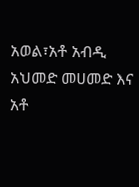አወል፣አቶ አብዲ አህመድ መሀመድ እና አቶ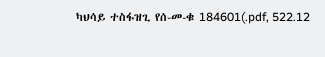ካህሳይ ተስፋዝጊ የሰ-መ-ቁ 184601(.pdf, 522.12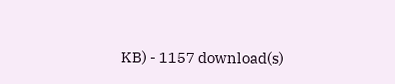KB) - 1157 download(s)